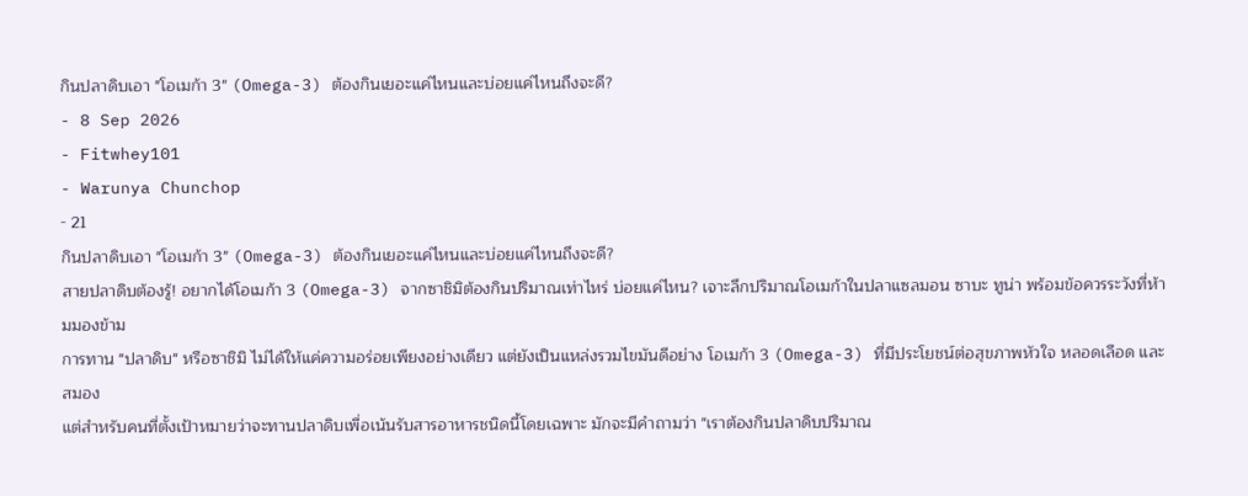กินปลาดิบเอา "โอเมก้า 3" (Omega-3) ต้องกินเยอะแค่ไหนและบ่อยแค่ไหนถึงจะดี?
- 8 Sep 2026
- Fitwhey101
- Warunya Chunchop
- 21
กินปลาดิบเอา "โอเมก้า 3" (Omega-3) ต้องกินเยอะแค่ไหนและบ่อยแค่ไหนถึงจะดี?
สายปลาดิบต้องรู้! อยากได้โอเมก้า 3 (Omega-3) จากซาชิมิต้องกินปริมาณเท่าไหร่ บ่อยแค่ไหน? เจาะลึกปริมาณโอเมก้าในปลาแซลมอน ซาบะ ทูน่า พร้อมข้อควรระวังที่ห้ามมองข้าม
การทาน "ปลาดิบ" หรือซาชิมิ ไม่ได้ให้แค่ความอร่อยเพียงอย่างเดียว แต่ยังเป็นแหล่งรวมไขมันดีอย่าง โอเมก้า 3 (Omega-3) ที่มีประโยชน์ต่อสุขภาพหัวใจ หลอดเลือด และสมอง
แต่สำหรับคนที่ตั้งเป้าหมายว่าจะทานปลาดิบเพื่อเน้นรับสารอาหารชนิดนี้โดยเฉพาะ มักจะมีคำถามว่า "เราต้องกินปลาดิบปริมาณ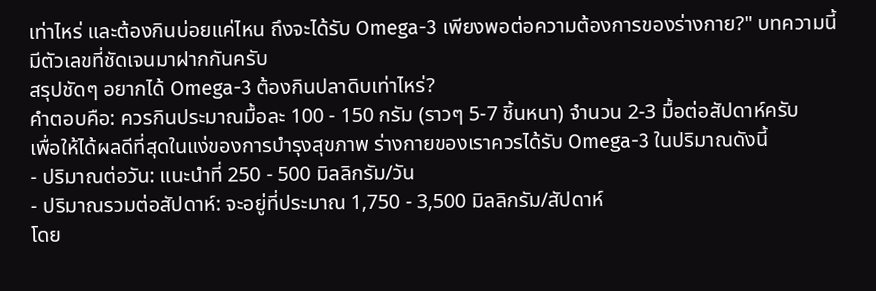เท่าไหร่ และต้องกินบ่อยแค่ไหน ถึงจะได้รับ Omega-3 เพียงพอต่อความต้องการของร่างกาย?" บทความนี้มีตัวเลขที่ชัดเจนมาฝากกันครับ
สรุปชัดๆ อยากได้ Omega-3 ต้องกินปลาดิบเท่าไหร่?
คำตอบคือ: ควรกินประมาณมื้อละ 100 - 150 กรัม (ราวๆ 5-7 ชิ้นหนา) จำนวน 2-3 มื้อต่อสัปดาห์ครับ
เพื่อให้ได้ผลดีที่สุดในแง่ของการบำรุงสุขภาพ ร่างกายของเราควรได้รับ Omega-3 ในปริมาณดังนี้
- ปริมาณต่อวัน: แนะนำที่ 250 - 500 มิลลิกรัม/วัน
- ปริมาณรวมต่อสัปดาห์: จะอยู่ที่ประมาณ 1,750 - 3,500 มิลลิกรัม/สัปดาห์
โดย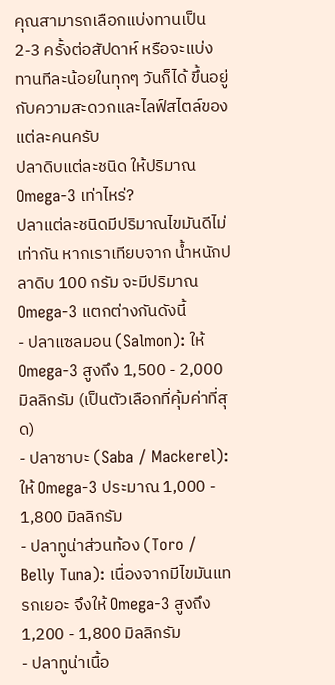คุณสามารถเลือกแบ่งทานเป็น 2-3 ครั้งต่อสัปดาห์ หรือจะแบ่งทานทีละน้อยในทุกๆ วันก็ได้ ขึ้นอยู่กับความสะดวกและไลฟ์สไตล์ของแต่ละคนครับ
ปลาดิบแต่ละชนิด ให้ปริมาณ Omega-3 เท่าไหร่?
ปลาแต่ละชนิดมีปริมาณไขมันดีไม่เท่ากัน หากเราเทียบจาก น้ำหนักปลาดิบ 100 กรัม จะมีปริมาณ Omega-3 แตกต่างกันดังนี้
- ปลาแซลมอน (Salmon): ให้ Omega-3 สูงถึง 1,500 - 2,000 มิลลิกรัม (เป็นตัวเลือกที่คุ้มค่าที่สุด)
- ปลาซาบะ (Saba / Mackerel): ให้ Omega-3 ประมาณ 1,000 - 1,800 มิลลิกรัม
- ปลาทูน่าส่วนท้อง (Toro / Belly Tuna): เนื่องจากมีไขมันแทรกเยอะ จึงให้ Omega-3 สูงถึง 1,200 - 1,800 มิลลิกรัม
- ปลาทูน่าเนื้อ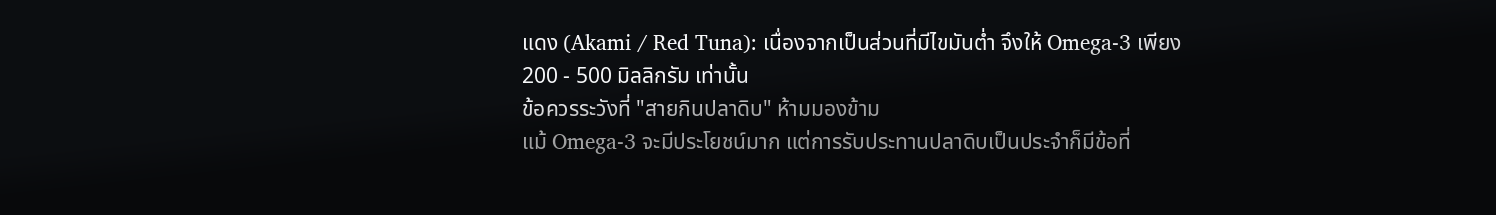แดง (Akami / Red Tuna): เนื่องจากเป็นส่วนที่มีไขมันต่ำ จึงให้ Omega-3 เพียง 200 - 500 มิลลิกรัม เท่านั้น
ข้อควรระวังที่ "สายกินปลาดิบ" ห้ามมองข้าม
แม้ Omega-3 จะมีประโยชน์มาก แต่การรับประทานปลาดิบเป็นประจำก็มีข้อที่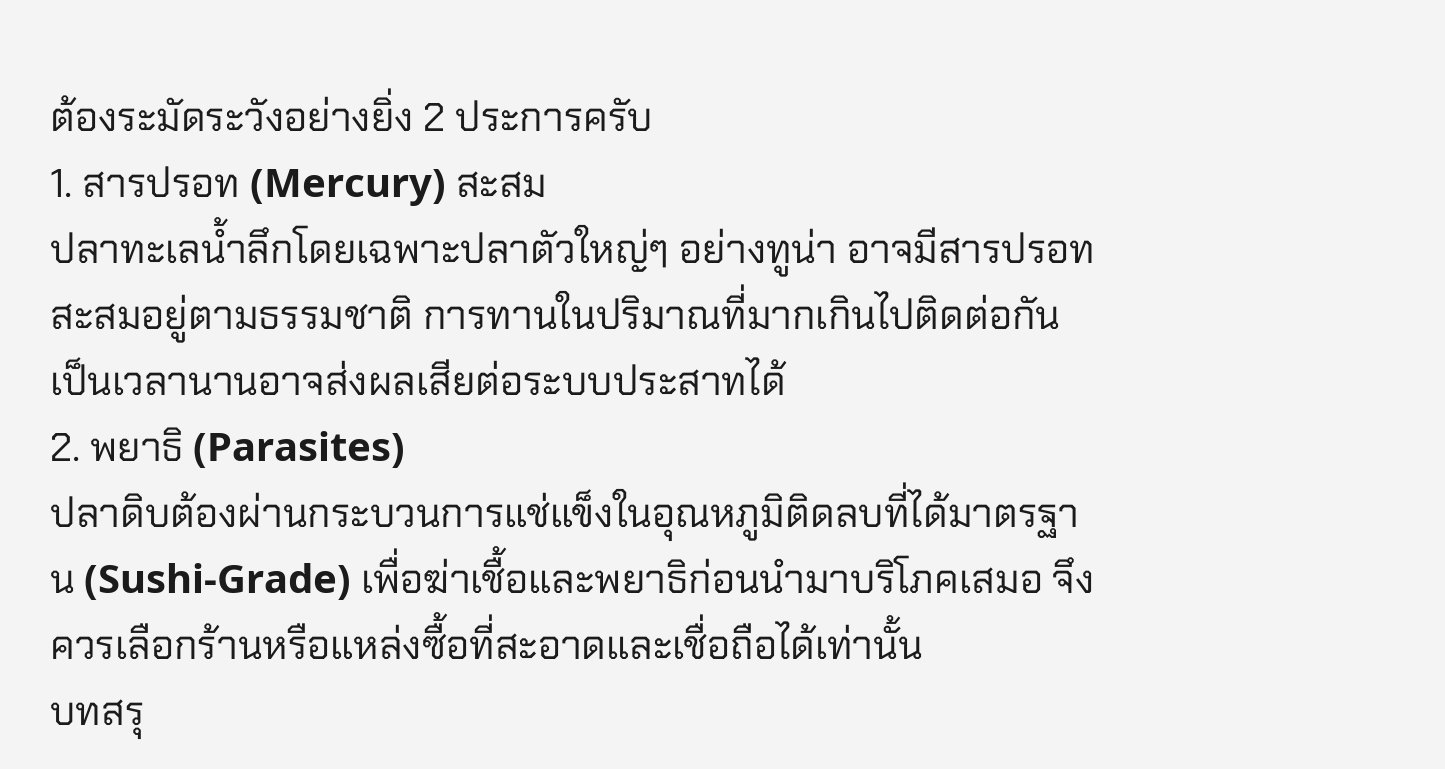ต้องระมัดระวังอย่างยิ่ง 2 ประการครับ
1. สารปรอท (Mercury) สะสม
ปลาทะเลน้ำลึกโดยเฉพาะปลาตัวใหญ่ๆ อย่างทูน่า อาจมีสารปรอทสะสมอยู่ตามธรรมชาติ การทานในปริมาณที่มากเกินไปติดต่อกันเป็นเวลานานอาจส่งผลเสียต่อระบบประสาทได้
2. พยาธิ (Parasites)
ปลาดิบต้องผ่านกระบวนการแช่แข็งในอุณหภูมิติดลบที่ได้มาตรฐาน (Sushi-Grade) เพื่อฆ่าเชื้อและพยาธิก่อนนำมาบริโภคเสมอ จึงควรเลือกร้านหรือแหล่งซื้อที่สะอาดและเชื่อถือได้เท่านั้น
บทสรุ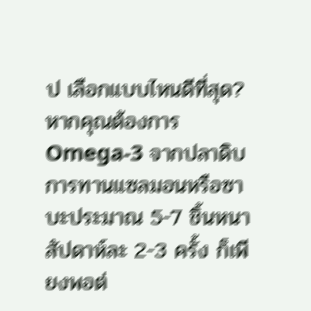ป เลือกแบบไหนดีที่สุด?
หากคุณต้องการ Omega-3 จากปลาดิบ การทานแซลมอนหรือซาบะประมาณ 5-7 ชิ้นหนา สัปดาห์ละ 2-3 ครั้ง ก็เพียงพอต่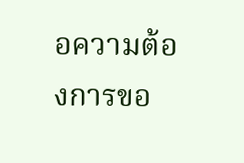อความต้องการขอ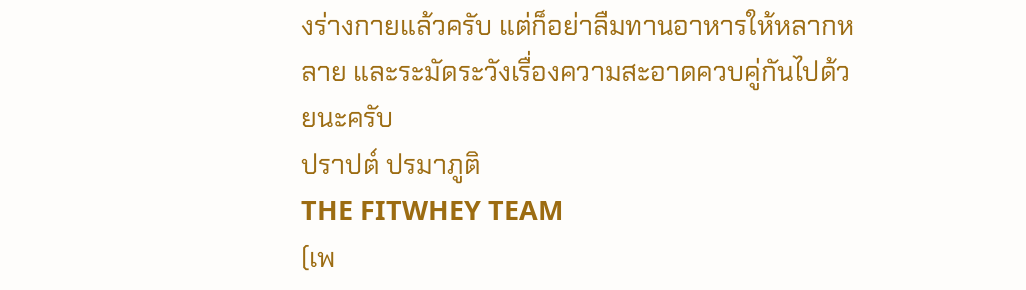งร่างกายแล้วครับ แต่ก็อย่าลืมทานอาหารให้หลากหลาย และระมัดระวังเรื่องความสะอาดควบคู่กันไปด้วยนะครับ
ปราปต์ ปรมาภูติ
THE FITWHEY TEAM
(เพ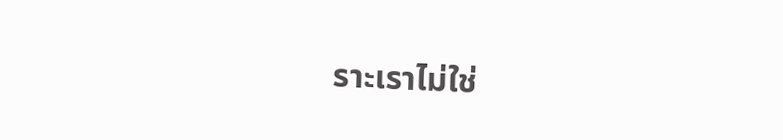ราะเราไม่ใช่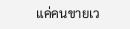แค่คนขายเว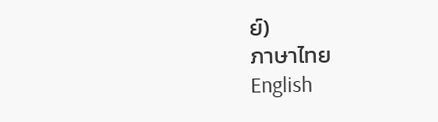ย์)
ภาษาไทย
English